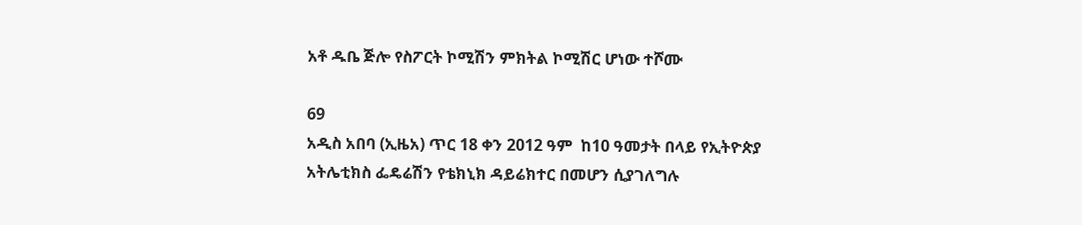አቶ ዱቤ ጅሎ የስፖርት ኮሚሽን ምክትል ኮሚሽር ሆነው ተሾሙ

69
አዲስ አበባ (ኢዜአ) ጥር 18 ቀን 2012 ዓም  ከ10 ዓመታት በላይ የኢትዮጵያ አትሌቲክስ ፌዴሬሽን የቴክኒክ ዳይሬክተር በመሆን ሲያገለግሉ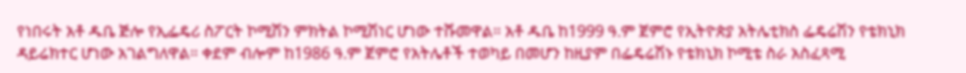የነበሩት አቶ ዱቤ ጅሎ የኢፌዴሪ ስፖርት ኮሚሽን ምክትል ኮሚሽነር ሆነው ተሹመዋል። አቶ ዱቤ ከ1999 ዓ.ም ጀምሮ የኢትዮጵያ አትሌቲክስ ፌዴሬሽን የቴክኒክ ዳይሬክተር ሆነው አገልግለዋል። ቀደም ብሎም ከ1986 ዓ.ም ጀምሮ የአትሌቶች ተወካይ በመሆን ከዚያም በፌዴሬሽኑ የቴክኒክ ኮሚቴ ስራ አስፈጻሚ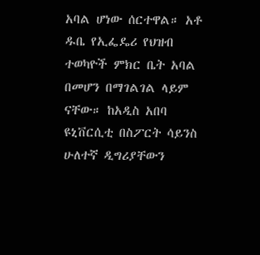አባል ሆነው ሰርተዋል። አቶ ዱቤ የኢፌዴሪ የህዝብ ተወካዮች ምክር ቤት አባል በመሆን በማገልገል ላይም ናቸው። ከአዲስ አበባ ዩኒቨርሲቲ በስፖርት ሳይንስ ሁለተኛ ዲግሪያቸውን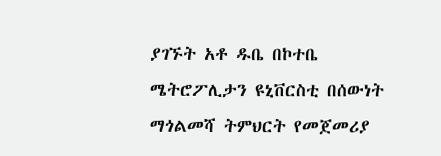ያገኙት አቶ ዱቤ በኮተቤ ሜትሮፖሊታን ዩኒቨርስቲ በሰውነት ማጎልመሻ ትምህርት የመጀመሪያ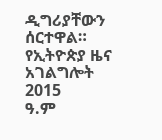ዲግሪያቸውን ሰርተዋል።
የኢትዮጵያ ዜና አገልግሎት
2015
ዓ.ም